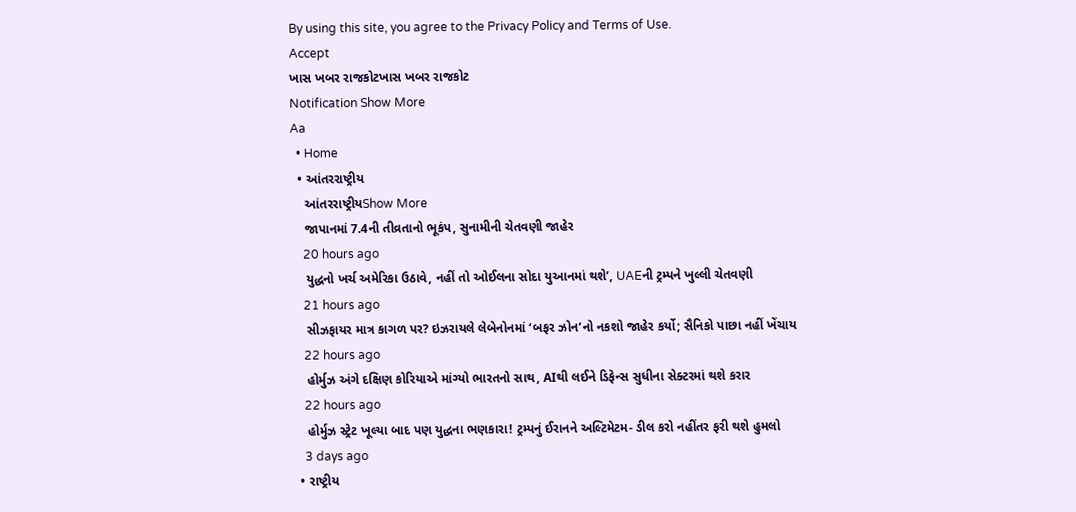By using this site, you agree to the Privacy Policy and Terms of Use.
Accept
ખાસ ખબર રાજકોટખાસ ખબર રાજકોટ
Notification Show More
Aa
  • Home
  • આંતરરાષ્ટ્રીય
    આંતરરાષ્ટ્રીયShow More
    જાપાનમાં 7.4ની તીવ્રતાનો ભૂકંપ, સુનામીની ચેતવણી જાહેર
    20 hours ago
    યુદ્ધનો ખર્ચ અમેરિકા ઉઠાવે, નહીં તો ઓઈલના સોદા યુઆનમાં થશે’, UAEની ટ્રમ્પને ખુલ્લી ચેતવણી
    21 hours ago
    સીઝફાયર માત્ર કાગળ પર? ઇઝરાયલે લેબેનોનમાં ‘બફર ઝોન’નો નકશો જાહેર કર્યો; સૈનિકો પાછા નહીં ખેંચાય
    22 hours ago
    હોર્મુઝ અંગે દક્ષિણ કોરિયાએ માંગ્યો ભારતનો સાથ, AIથી લઈને ડિફેન્સ સુધીના સેક્ટરમાં થશે કરાર
    22 hours ago
    હોર્મુઝ સ્ટ્રેટ ખૂલ્યા બાદ પણ યુદ્ધના ભણકારા! ટ્રમ્પનું ઈરાનને અલ્ટિમેટમ- ડીલ કરો નહીંતર ફરી થશે હુમલો
    3 days ago
  • રાષ્ટ્રીય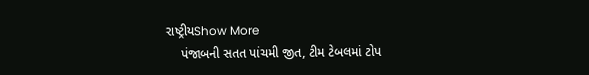રાષ્ટ્રીયShow More
    પંજાબની સતત પાંચમી જીત, ટીમ ટેબલમાં ટોપ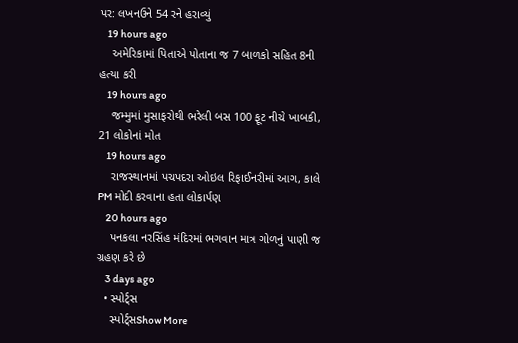પર: લખનઉને 54 રને હરાવ્યું
    19 hours ago
    અમેરિકામાં પિતાએ પોતાના જ 7 બાળકો સહિત 8ની હત્યા કરી
    19 hours ago
    જમ્મુમાં મુસાફરોથી ભરેલી બસ 100 ફૂટ નીચે ખાબકી, 21 લોકોનાં મોત
    19 hours ago
    રાજસ્થાનમાં પચપદરા ઓઇલ રિફાઈનરીમાં આગ, કાલે PM મોદી કરવાના હતા લોકાર્પણ
    20 hours ago
    પનકલા નરસિંહ મંદિરમાં ભગવાન માત્ર ગોળનું પાણી જ ગ્રહણ કરે છે
    3 days ago
  • સ્પોર્ટ્સ
    સ્પોર્ટ્સShow More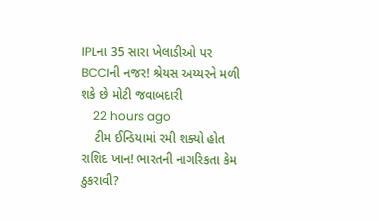IPLના 35 સારા ખેલાડીઓ પર BCCIની નજર! શ્રેયસ અય્યરને મળી શકે છે મોટી જવાબદારી
    22 hours ago
    ટીમ ઈન્ડિયામાં રમી શક્યો હોત રાશિદ ખાન! ભારતની નાગરિકતા કેમ ઠુકરાવી?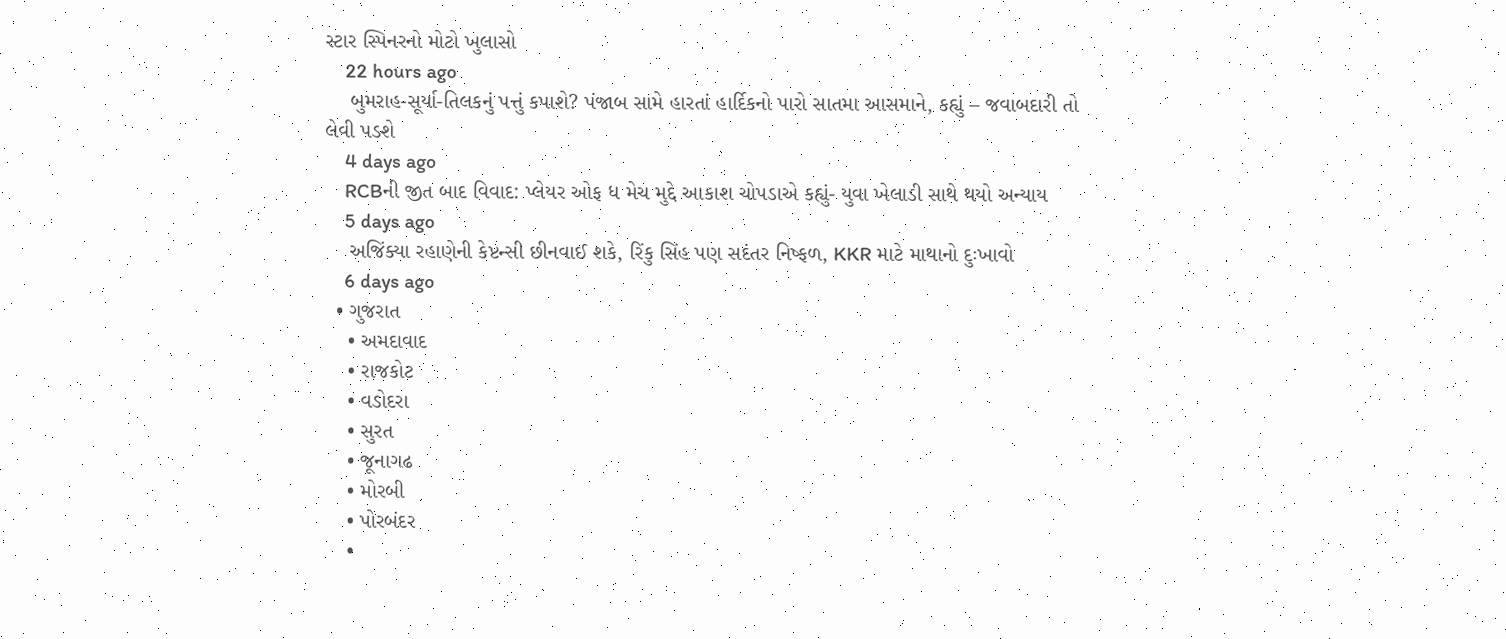સ્ટાર સ્પિનરનો મોટો ખુલાસો
    22 hours ago
    બુમરાહ-સૂર્યા-તિલકનું પત્તું કપાશે? પંજાબ સામે હારતાં હાર્દિકનો પારો સાતમા આસમાને, કહ્યું – જવાબદારી તો લેવી પડશે
    4 days ago
    RCBની જીત બાદ વિવાદ: પ્લેયર ઓફ ધ મેચ મુદ્દે આકાશ ચોપડાએ કહ્યું- યુવા ખેલાડી સાથે થયો અન્યાય
    5 days ago
    અજિંક્યા રહાણેની કેપ્ટન્સી છીનવાઈ શકે, રિંકુ સિંહ પણ સદંતર નિષ્ફળ, KKR માટે માથાનો દુઃખાવો
    6 days ago
  • ગુજરાત
    • અમદાવાદ
    • રાજકોટ
    • વડોદરા
    • સુરત
    • જૂનાગઢ
    • મોરબી
    • પોરબંદર
    •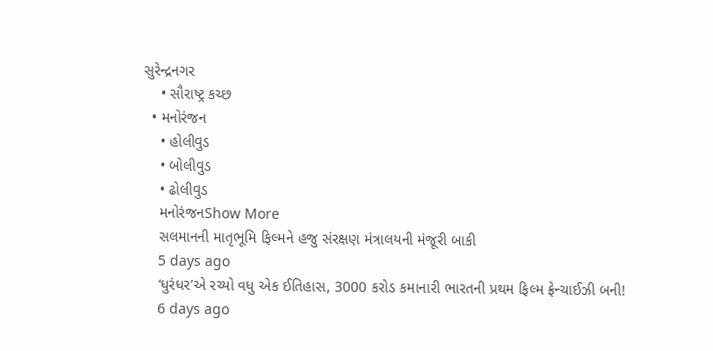સુરેન્દ્રનગર
    • સૌરાષ્ટ્ર કચ્છ
  • મનોરંજન
    • હોલીવુડ
    • બોલીવુડ
    • ઢોલીવુડ
    મનોરંજનShow More
    સલમાનની માતૃભૂમિ ફિલ્મને હજુ સંરક્ષણ મંત્રાલયની મંજૂરી બાકી
    5 days ago
    ‘ધુરંધર’એ રચ્યો વધુ એક ઈતિહાસ, 3000 કરોડ કમાનારી ભારતની પ્રથમ ફિલ્મ ફ્રેન્ચાઈઝી બની!
    6 days ago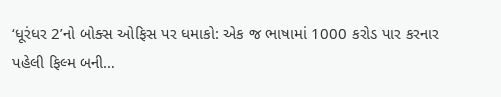‘ધૂરંધર 2’નો બોક્સ ઓફિસ પર ધમાકો: એક જ ભાષામાં 1000 કરોડ પાર કરનાર પહેલી ફિલ્મ બની…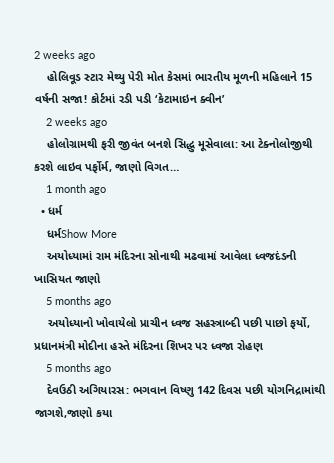2 weeks ago
    હોલિવૂડ સ્ટાર મેથ્યુ પેરી મોત કેસમાં ભારતીય મૂળની મહિલાને 15 વર્ષની સજા! કોર્ટમાં રડી પડી ‘કેટામાઇન ક્વીન’
    2 weeks ago
    હોલોગ્રામથી ફરી જીવંત બનશે સિદ્ધુ મૂસેવાલા: આ ટેક્નોલોજીથી કરશે લાઇવ પર્ફોર્મ, જાણો વિગત…
    1 month ago
  • ધર્મ
    ધર્મShow More
    અયોધ્યામાં રામ મંદિરના સોનાથી મઢવામાં આવેલા ધ્વજદંડની ખાસિયત જાણો
    5 months ago
    અયોધ્યાનો ખોવાયેલો પ્રાચીન ધ્વજ સહસ્ત્રાબ્દી પછી પાછો ફર્યો, પ્રધાનમંત્રી મોદીના હસ્તે મંદિરના શિખર પર ધ્વજા રોહણ
    5 months ago
    દેવઉઠી અગિયારસ: ભગવાન વિષ્ણુ 142 દિવસ પછી યોગનિદ્રામાંથી જાગશે,જાણો કયા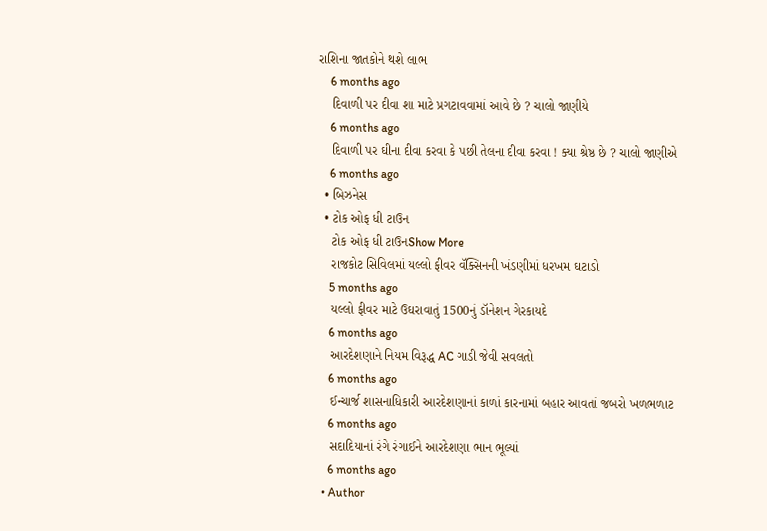રાશિના જાતકોને થશે લાભ
    6 months ago
    દિવાળી પર દીવા શા માટે પ્રગટાવવામાં આવે છે ? ચાલો જાણીયે
    6 months ago
    દિવાળી પર ઘીના દીવા કરવા કે પછી તેલના દીવા કરવા ! ક્યા શ્રેષ્ઠ છે ? ચાલો જાણીએ
    6 months ago
  • બિઝનેસ
  • ટોક ઓફ ધી ટાઉન
    ટોક ઓફ ધી ટાઉનShow More
    રાજકોટ સિવિલમાં યલ્લો ફીવર વૅક્સિનની ખંડણીમાં ધરખમ ઘટાડો
    5 months ago
    યલ્લો ફીવર માટે ઉઘરાવાતું 1500નું ડૉનેશન ગેરકાયદે
    6 months ago
    આરદેશણાને નિયમ વિરૂદ્ધ AC ગાડી જેવી સવલતો
    6 months ago
    ઈન્ચાર્જ શાસનાધિકારી આરદેશણાનાં કાળાં કારનામાં બહાર આવતાં જબરો ખળભળાટ
    6 months ago
    સદાદિયાનાં રંગે રંગાઈને આરદેશણા ભાન ભૂલ્યાં
    6 months ago
  • Author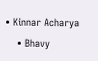• Kinnar Acharya
    • Bhavy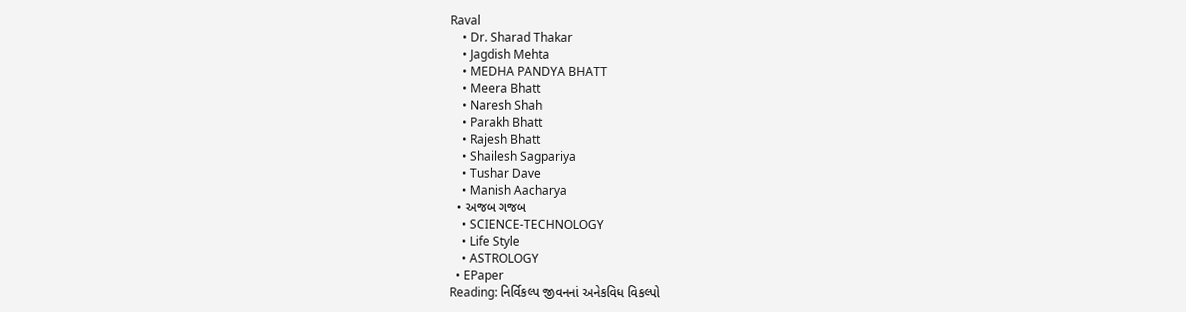Raval
    • Dr. Sharad Thakar
    • Jagdish Mehta
    • MEDHA PANDYA BHATT
    • Meera Bhatt
    • Naresh Shah
    • Parakh Bhatt
    • Rajesh Bhatt
    • Shailesh Sagpariya
    • Tushar Dave
    • Manish Aacharya
  • અજબ ગજબ
    • SCIENCE-TECHNOLOGY
    • Life Style
    • ASTROLOGY
  • EPaper
Reading: નિર્વિકલ્પ જીવનનાં અનેકવિધ વિકલ્પો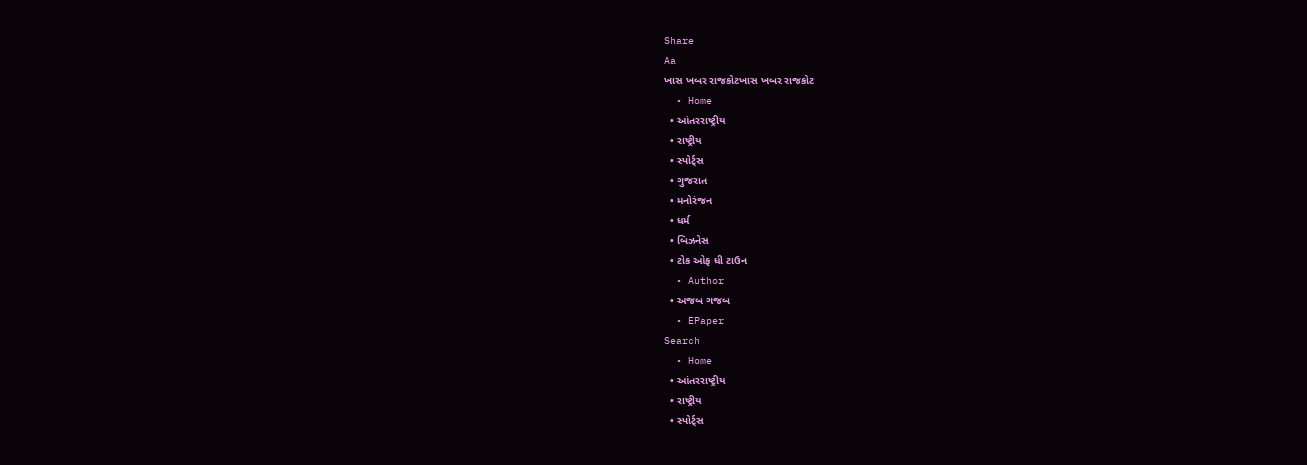Share
Aa
ખાસ ખબર રાજકોટખાસ ખબર રાજકોટ
  • Home
  • આંતરરાષ્ટ્રીય
  • રાષ્ટ્રીય
  • સ્પોર્ટ્સ
  • ગુજરાત
  • મનોરંજન
  • ધર્મ
  • બિઝનેસ
  • ટોક ઓફ ધી ટાઉન
  • Author
  • અજબ ગજબ
  • EPaper
Search
  • Home
  • આંતરરાષ્ટ્રીય
  • રાષ્ટ્રીય
  • સ્પોર્ટ્સ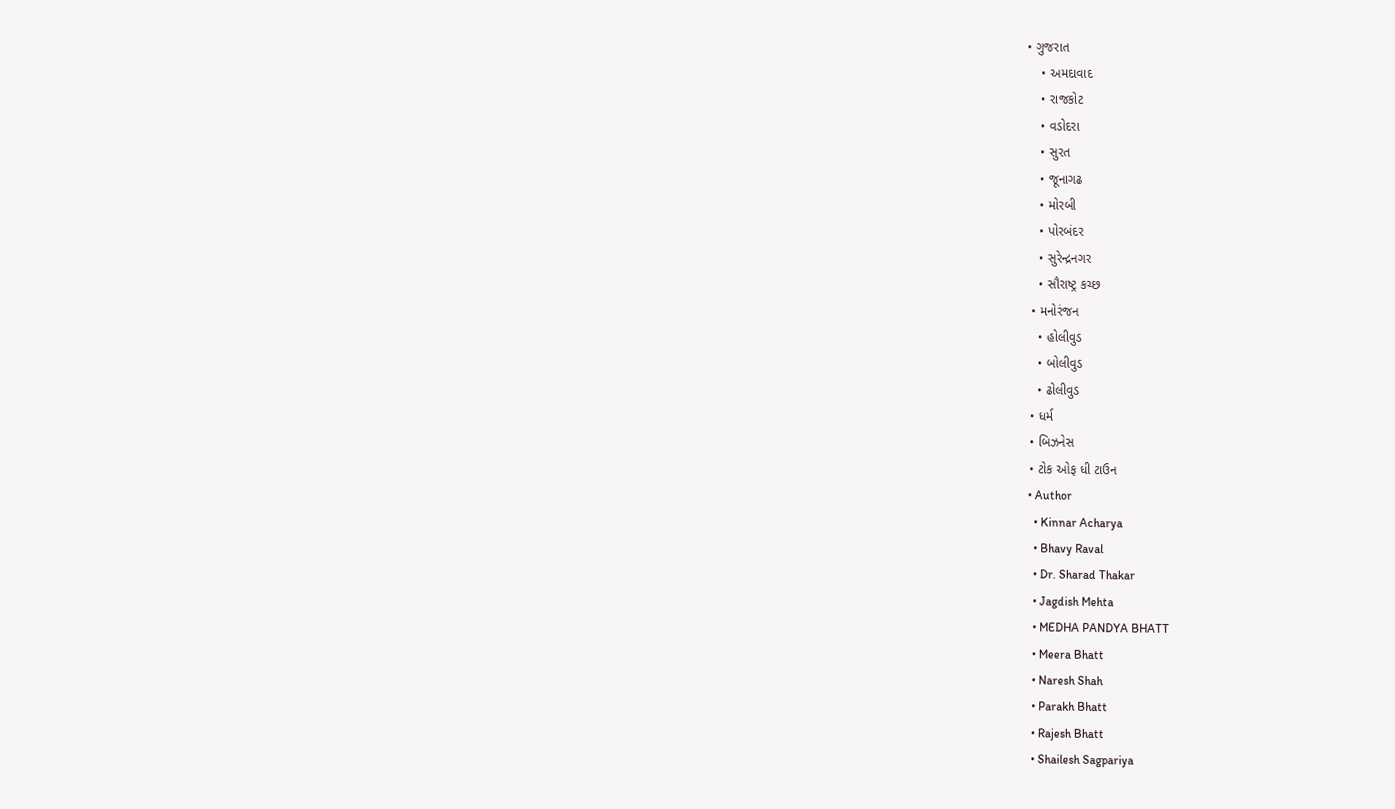• ગુજરાત
    • અમદાવાદ
    • રાજકોટ
    • વડોદરા
    • સુરત
    • જૂનાગઢ
    • મોરબી
    • પોરબંદર
    • સુરેન્દ્રનગર
    • સૌરાષ્ટ્ર કચ્છ
  • મનોરંજન
    • હોલીવુડ
    • બોલીવુડ
    • ઢોલીવુડ
  • ધર્મ
  • બિઝનેસ
  • ટોક ઓફ ધી ટાઉન
  • Author
    • Kinnar Acharya
    • Bhavy Raval
    • Dr. Sharad Thakar
    • Jagdish Mehta
    • MEDHA PANDYA BHATT
    • Meera Bhatt
    • Naresh Shah
    • Parakh Bhatt
    • Rajesh Bhatt
    • Shailesh Sagpariya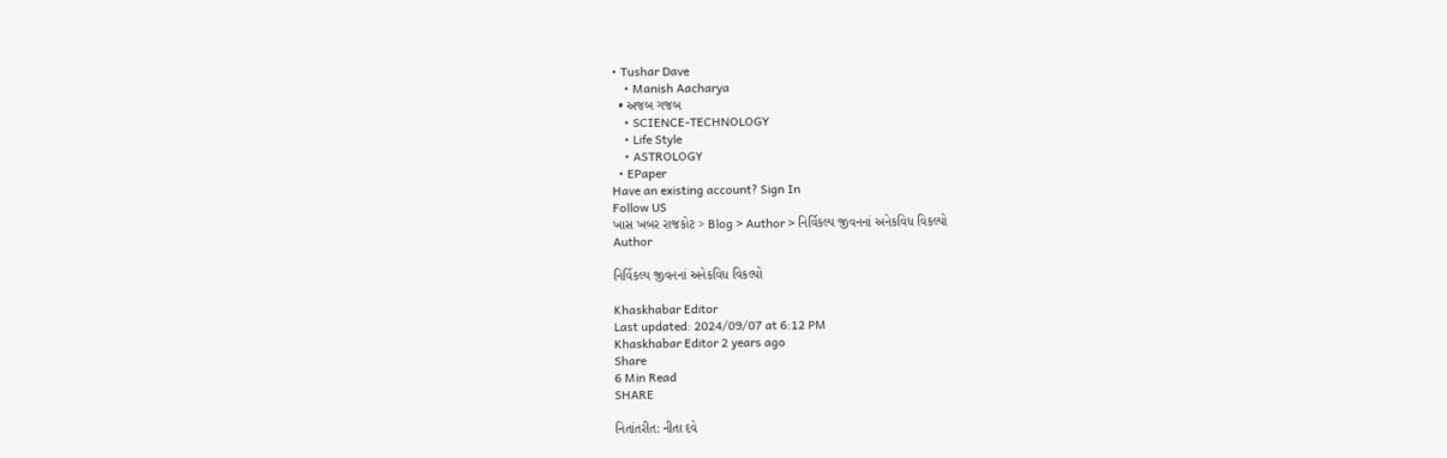• Tushar Dave
    • Manish Aacharya
  • અજબ ગજબ
    • SCIENCE-TECHNOLOGY
    • Life Style
    • ASTROLOGY
  • EPaper
Have an existing account? Sign In
Follow US
ખાસ ખબર રાજકોટ > Blog > Author > નિર્વિકલ્પ જીવનનાં અનેકવિધ વિકલ્પો
Author

નિર્વિકલ્પ જીવનનાં અનેકવિધ વિકલ્પો

Khaskhabar Editor
Last updated: 2024/09/07 at 6:12 PM
Khaskhabar Editor 2 years ago
Share
6 Min Read
SHARE

નિતાંતરીત: નીતા દવે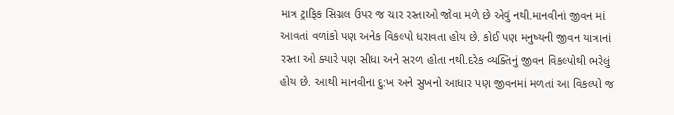માત્ર ટ્રાફિક સિગ્નલ ઉપર જ ચાર રસ્તાઓ જોવા મળે છે એવું નથી.માનવીનાં જીવન માં આવતાં વળાંકો પણ અનેક વિકલ્પો ધરાવતા હોય છે. કોઈ પણ મનુષ્યની જીવન યાત્રાનાં રસ્તા ઓ ક્યારે પણ સીધા અને સરળ હોતા નથી.દરેક વ્યક્તિનું જીવન વિકલ્પોથી ભરેલું હોય છે. આથી માનવીના દુ:ખ અને સુખનો આધાર પણ જીવનમાં મળતાં આ વિકલ્પો જ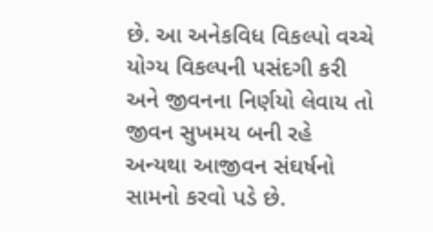છે. આ અનેકવિધ વિકલ્પો વચ્ચે યોગ્ય વિકલ્પની પસંદગી કરી અને જીવનના નિર્ણયો લેવાય તો જીવન સુખમય બની રહે અન્યથા આજીવન સંઘર્ષનો સામનો કરવો પડે છે.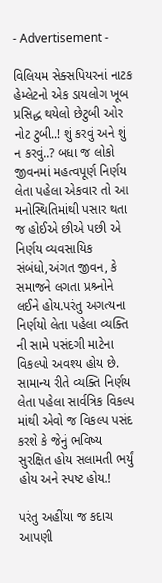- Advertisement -

વિલિયમ સેક્સપિયરનાં નાટક હેમ્લેટનો એક ડાયલોગ ખૂબ પ્રસિદ્ધ થયેલો છેટુબી ઓર નોટ ટુબી..! શું કરવું અને શું ન કરવું..? બધા જ લોકો જીવનમાં મહત્વપૂર્ણ નિર્ણય લેતા પહેલા એકવાર તો આ મનોસ્થિતિમાંથી પસાર થતા જ હોઈએ છીએ પછી એ નિર્ણય વ્યવસાયિક સંબંધો,અંગત જીવન, કે સમાજને લગતા પ્રશ્ર્નોને લઈને હોય.પરંતુ અગત્યના નિર્ણયો લેતા પહેલા વ્યક્તિ ની સામે પસંદગી માટેના વિકલ્પો અવશ્ય હોય છે. સામાન્ય રીતે વ્યક્તિ નિર્ણય લેતા પહેલા સાર્વત્રિક વિકલ્પ માંથી એવો જ વિકલ્પ પસંદ કરશે કે જેનું ભવિષ્ય સુરક્ષિત હોય સલામતી ભર્યું હોય અને સ્પષ્ટ હોય.!

પરંતુ અહીંયા જ કદાચ આપણી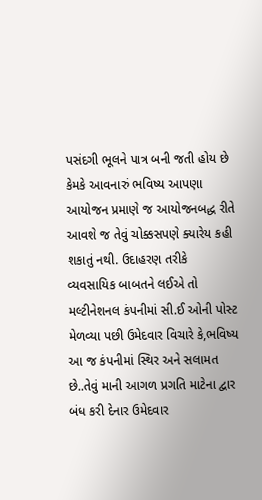પસંદગી ભૂલને પાત્ર બની જતી હોય છે કેમકે આવનારું ભવિષ્ય આપણા આયોજન પ્રમાણે જ આયોજનબદ્ધ રીતે આવશે જ તેવું ચોક્કસપણે ક્યારેય કહી શકાતું નથી. ઉદાહરણ તરીકે વ્યવસાયિક બાબતને લઈએ તો મલ્ટીનેશનલ કંપનીમાં સી.ઈ ઓની પોસ્ટ મેળવ્યા પછી ઉમેદવાર વિચારે કે,ભવિષ્ય આ જ કંપનીમાં સ્થિર અને સલામત છે..તેવું માની આગળ પ્રગતિ માટેના દ્વાર બંધ કરી દેનાર ઉમેદવાર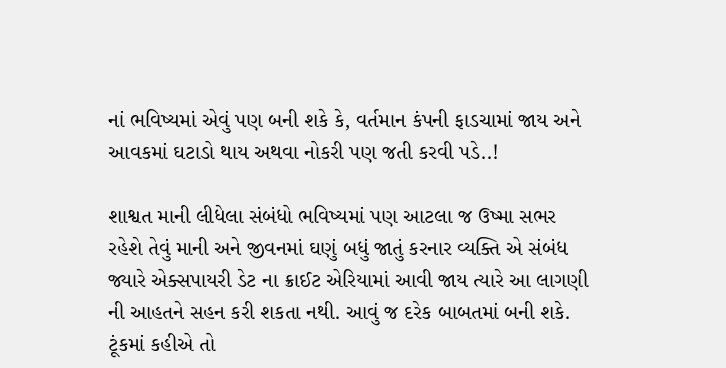નાં ભવિષ્યમાં એવું પણ બની શકે કે, વર્તમાન કંપની ફાડચામાં જાય અને આવકમાં ઘટાડો થાય અથવા નોકરી પણ જતી કરવી પડે..!

શાશ્વત માની લીધેલા સંબંધો ભવિષ્યમાં પણ આટલા જ ઉષ્મા સભર રહેશે તેવું માની અને જીવનમાં ઘણું બધું જાતું કરનાર વ્યક્તિ એ સંબંધ જ્યારે એક્સપાયરી ડેટ ના ક્રાઈટ એરિયામાં આવી જાય ત્યારે આ લાગણી ની આહતને સહન કરી શકતા નથી. આવું જ દરેક બાબતમાં બની શકે. ટૂંકમાં કહીએ તો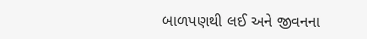બાળપણથી લઈ અને જીવનના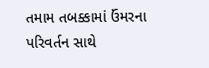તમામ તબક્કામાં ઉંમરના પરિવર્તન સાથે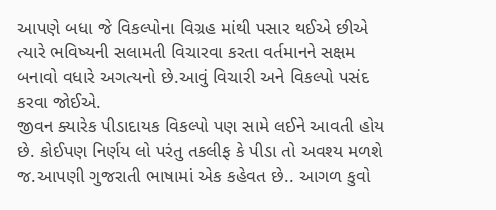આપણે બધા જે વિકલ્પોના વિગ્રહ માંથી પસાર થઈએ છીએ ત્યારે ભવિષ્યની સલામતી વિચારવા કરતા વર્તમાનને સક્ષમ બનાવો વધારે અગત્યનો છે.આવું વિચારી અને વિકલ્પો પસંદ કરવા જોઈએ.
જીવન ક્યારેક પીડાદાયક વિકલ્પો પણ સામે લઈને આવતી હોય છે. કોઈપણ નિર્ણય લો પરંતુ તકલીફ કે પીડા તો અવશ્ય મળશે જ.આપણી ગુજરાતી ભાષામાં એક કહેવત છે.. આગળ કુવો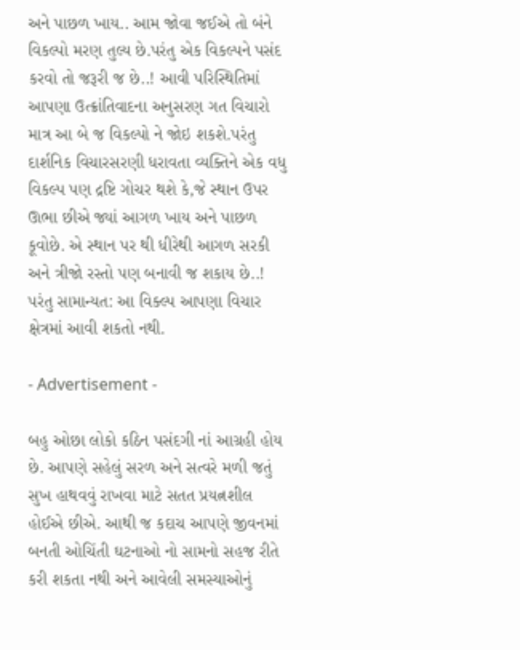અને પાછળ ખાય.. આમ જોવા જઈએ તો બંને વિકલ્પો મરણ તુલ્ય છે.પરંતુ એક વિકલ્પને પસંદ કરવો તો જરૂરી જ છે..! આવી પરિસ્થિતિમાં આપણા ઉત્ક્રાંતિવાદના અનુસરણ ગત વિચારો માત્ર આ બે જ વિકલ્પો ને જોઇ શકશે.પરંતુ દાર્શનિક વિચારસરણી ધરાવતા વ્યક્તિને એક વધુ વિકલ્પ પણ દ્રષ્ટિ ગોચર થશે કે,જે સ્થાન ઉપર ઊભા છીએ જ્યાં આગળ ખાય અને પાછળ કૂવોછે. એ સ્થાન પર થી ધીરેથી આગળ સરકી અને ત્રીજો રસ્તો પણ બનાવી જ શકાય છે..! પરંતુ સામાન્યત: આ વિક્લ્પ આપણા વિચાર ક્ષેત્રમાં આવી શકતો નથી.

- Advertisement -

બહુ ઓછા લોકો કઠિન પસંદગી નાં આગ્રહી હોય છે. આપણે સહેલું સરળ અને સત્વરે મળી જતું સુખ હાથવવું રાખવા માટે સતત પ્રયત્નશીલ હોઈએ છીએ. આથી જ કદાચ આપણે જીવનમાં બનતી ઓચિંતી ઘટનાઓ નો સામનો સહજ રીતે કરી શકતા નથી અને આવેલી સમસ્યાઓનું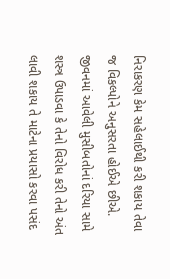નિરાકરણ કેમ સહેલાઈથી કરી શકાય તેવા જ વિકલ્પોને અનુસરતા હોઈએ છીએ. જીવનમાં આવેલી મુસીબતોનાં દરિયા સામે શસ્ત્ર ઉપાડવા કે તેનો વિરોધ કરી તેનો અંત લાવી શકાય તે માટેના પ્રયાસો કરવા પસંદ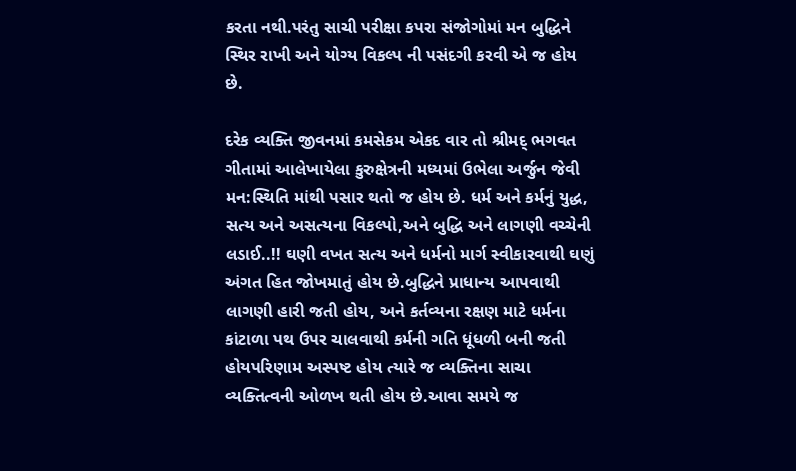કરતા નથી.પરંતુ સાચી પરીક્ષા કપરા સંજોગોમાં મન બુદ્ધિને સ્થિર રાખી અને યોગ્ય વિકલ્પ ની પસંદગી કરવી એ જ હોય છે.

દરેક વ્યક્તિ જીવનમાં કમસેકમ એકદ વાર તો શ્રીમદ્ ભગવત ગીતામાં આલેખાયેલા કુરુક્ષેત્રની મધ્યમાં ઉભેલા અર્જુન જેવી મન:સ્થિતિ માંથી પસાર થતો જ હોય છે. ધર્મ અને કર્મનું યુદ્ધ, સત્ય અને અસત્યના વિકલ્પો,અને બુદ્ધિ અને લાગણી વચ્ચેની લડાઈ..!! ઘણી વખત સત્ય અને ધર્મનો માર્ગ સ્વીકારવાથી ઘણું અંગત હિત જોખમાતું હોય છે.બુદ્ધિને પ્રાધાન્ય આપવાથી લાગણી હારી જતી હોય, અને કર્તવ્યના રક્ષણ માટે ધર્મના કાંટાળા પથ ઉપર ચાલવાથી કર્મની ગતિ ધૂંધળી બની જતી હોયપરિણામ અસ્પષ્ટ હોય ત્યારે જ વ્યક્તિના સાચા વ્યક્તિત્વની ઓળખ થતી હોય છે.આવા સમયે જ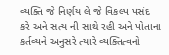વ્યક્તિ જે નિર્ણય લે જે વિકલ્પ પસંદ કરે અને સત્ય ની સાથે રહી અને પોતાના કર્તવ્યને અનુસરે ત્યારે વ્યક્તિત્વનો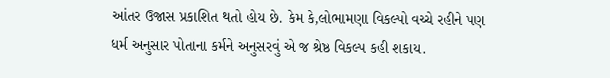આંતર ઉજાસ પ્રકાશિત થતો હોય છે. કેમ કે,લોભામણા વિકલ્પો વચ્ચે રહીને પણ ધર્મ અનુસાર પોતાના કર્મને અનુસરવું એ જ શ્રેષ્ઠ વિકલ્પ કહી શકાય.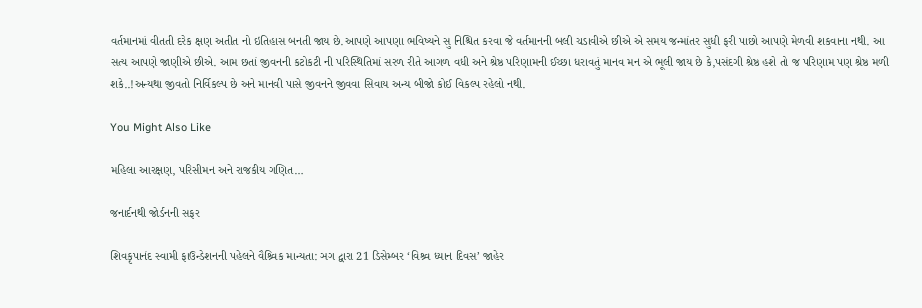વર્તમાનમાં વીતતી દરેક ક્ષણ અતીત નો ઇતિહાસ બનતી જાય છે.આપણે આપણા ભવિષ્યને સુ નિશ્ચિત કરવા જે વર્તમાનની બલી ચડાવીએ છીએ એ સમય જન્માંતર સુધી ફરી પાછો આપણે મેળવી શકવાના નથી. આ સત્ય આપણે જાણીએ છીએ. આમ છતાં જીવનની કટોકટી ની પરિસ્થિતિમાં સરળ રીતે આગળ વધી અને શ્રેષ્ઠ પરિણામની ઈચ્છા ધરાવતું માનવ મન એ ભૂલી જાય છે કે,પસંદગી શ્રેષ્ઠ હશે તો જ પરિણામ પણ શ્રેષ્ઠ મળી શકે..!અન્યથા જીવતો નિર્વિકલ્પ છે અને માનવી પાસે જીવનને જીવવા સિવાય અન્ય બીજો કોઈ વિકલ્પ રહેલો નથી.

You Might Also Like

મહિલા આરક્ષણ, પરિસીમન અને રાજકીય ગણિત…

જનાર્દનથી જોર્ડનની સફર

શિવકૃપાનંદ સ્વામી ફાઉન્ડેશનની પહેલને વૈશ્ર્વિક માન્યતા: ઞગ દ્વારા 21 ડિસેમ્બર ‘વિશ્ર્વ ધ્યાન દિવસ’ જાહેર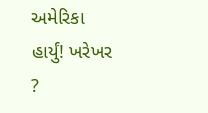અમેરિકા હાર્યું! ખરેખર ?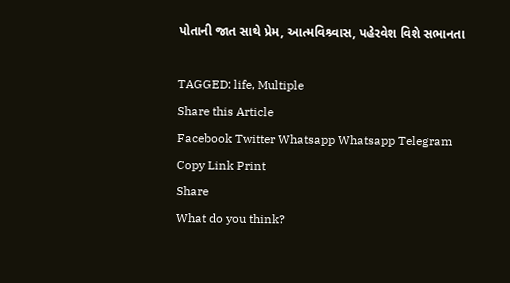પોતાની જાત સાથે પ્રેમ, આત્મવિશ્ર્વાસ, પહેરવેશ વિશે સભાનતા

TAGGED: life, Multiple
Share this Article
Facebook Twitter Whatsapp Whatsapp Telegram Copy Link Print
Share
What do you think?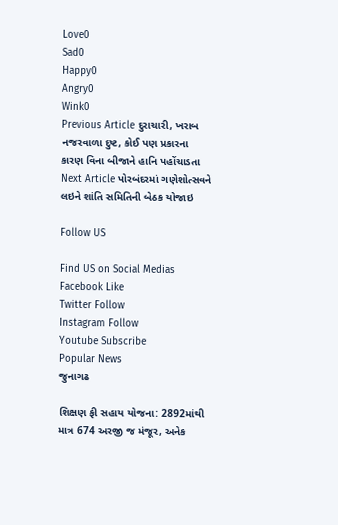Love0
Sad0
Happy0
Angry0
Wink0
Previous Article દુરાચારી, ખરાબ નજરવાળા દુષ્ટ, કોઈ પણ પ્રકારના કારણ વિના બીજાને હાનિ પહોંચાડતા
Next Article પોરબંદરમાં ગણેશોત્સવને લઇને શાંતિ સમિતિની બેઠક યોજાઇ

Follow US

Find US on Social Medias
Facebook Like
Twitter Follow
Instagram Follow
Youtube Subscribe
Popular News
જુનાગઢ

શિક્ષણ ફી સહાય યોજના: 2892માંથી માત્ર 674 અરજી જ મંજૂર, અનેક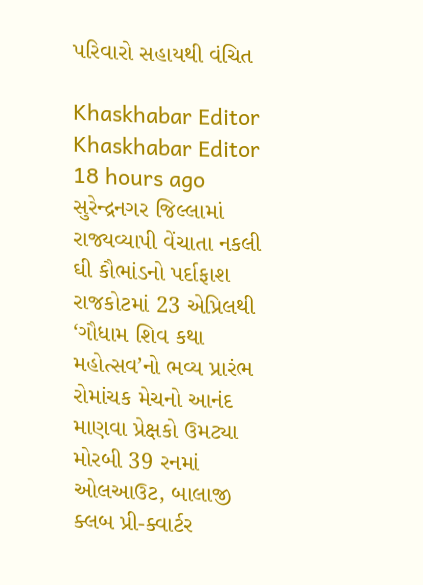પરિવારો સહાયથી વંચિત

Khaskhabar Editor Khaskhabar Editor 18 hours ago
સુરેન્દ્રનગર જિલ્લામાં રાજ્યવ્યાપી વેંચાતા નકલી ઘી કૌભાંડનો પર્દાફાશ
રાજકોટમાં 23 એપ્રિલથી ‘ગૌધામ શિવ કથા મહોત્સવ’નો ભવ્ય પ્રારંભ
રોમાંચક મેચનો આનંદ માણવા પ્રેક્ષકો ઉમટ્યા
મોરબી 39 રનમાં ઓલઆઉટ, બાલાજી ક્લબ પ્રી-ક્વાર્ટર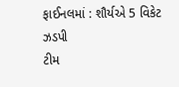ફાઈનલમાં : શૌર્યએ 5 વિકેટ ઝડપી
ટીમ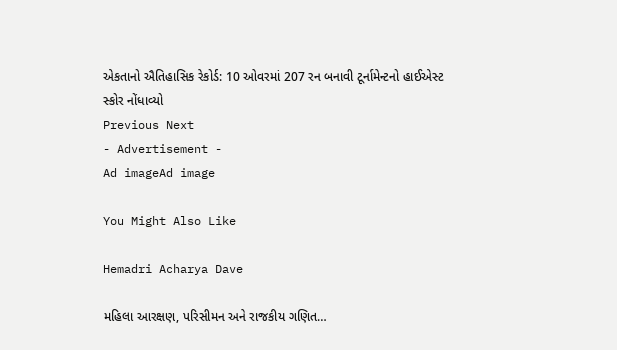એકતાનો ઐતિહાસિક રેકોર્ડ: 10 ઓવરમાં 207 રન બનાવી ટૂર્નામેન્ટનો હાઈએસ્ટ સ્કોર નોંધાવ્યો
Previous Next
- Advertisement -
Ad imageAd image

You Might Also Like

Hemadri Acharya Dave

મહિલા આરક્ષણ, પરિસીમન અને રાજકીય ગણિત…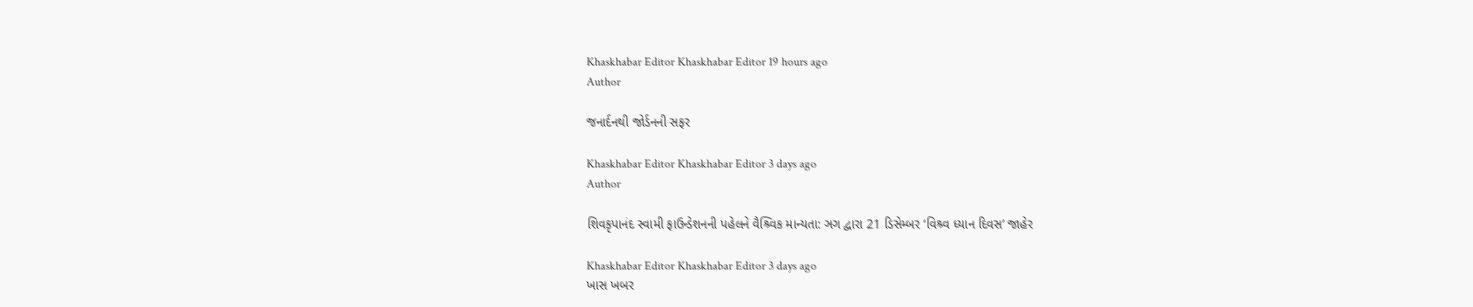Khaskhabar Editor Khaskhabar Editor 19 hours ago
Author

જનાર્દનથી જોર્ડનની સફર

Khaskhabar Editor Khaskhabar Editor 3 days ago
Author

શિવકૃપાનંદ સ્વામી ફાઉન્ડેશનની પહેલને વૈશ્ર્વિક માન્યતા: ઞગ દ્વારા 21 ડિસેમ્બર ‘વિશ્ર્વ ધ્યાન દિવસ’ જાહેર

Khaskhabar Editor Khaskhabar Editor 3 days ago
ખાસ ખબર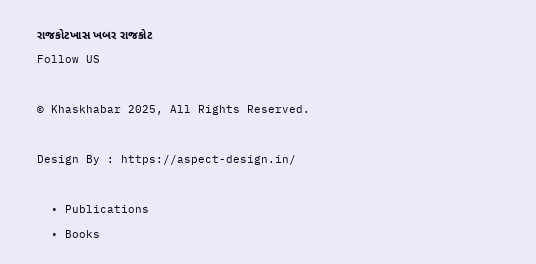રાજકોટખાસ ખબર રાજકોટ
Follow US

© Khaskhabar 2025, All Rights Reserved.

Design By : https://aspect-design.in/

  • Publications
  • Books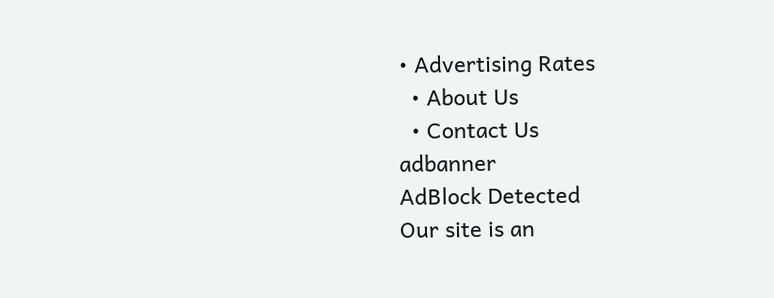• Advertising Rates
  • About Us
  • Contact Us
adbanner
AdBlock Detected
Our site is an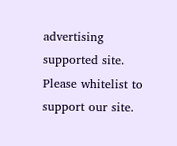advertising supported site. Please whitelist to support our site.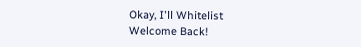Okay, I'll Whitelist
Welcome Back!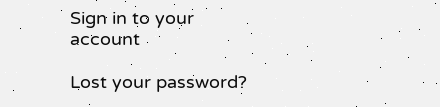Sign in to your account

Lost your password?